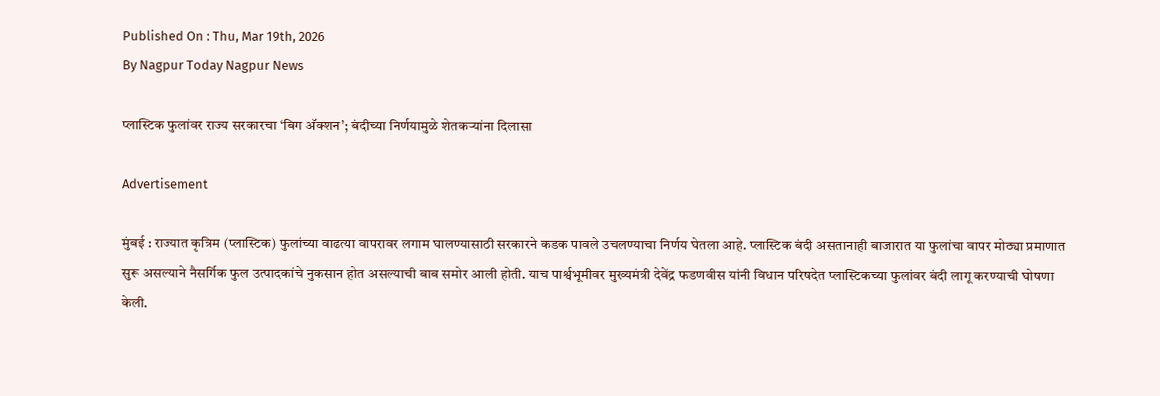Published On : Thu, Mar 19th, 2026
By Nagpur Today Nagpur News

प्लास्टिक फुलांवर राज्य सरकारचा ‘बिग अ‍ॅक्शन’; बंदीच्या निर्णयामुळे शेतकऱ्यांना दिलासा

Advertisement

मुंबई : राज्यात कृत्रिम (प्लास्टिक) फुलांच्या वाढत्या वापरावर लगाम घालण्यासाठी सरकारने कडक पावले उचलण्याचा निर्णय घेतला आहे. प्लास्टिक बंदी असतानाही बाजारात या फुलांचा वापर मोठ्या प्रमाणात सुरू असल्याने नैसर्गिक फुल उत्पादकांचे नुकसान होत असल्याची बाब समोर आली होती. याच पार्श्वभूमीवर मुख्यमंत्री देवेंद्र फडणवीस यांनी विधान परिषदेत प्लास्टिकच्या फुलांवर बंदी लागू करण्याची घोषणा केली.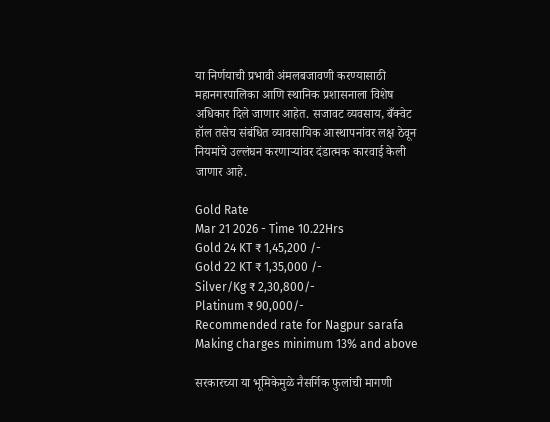या निर्णयाची प्रभावी अंमलबजावणी करण्यासाठी महानगरपालिका आणि स्थानिक प्रशासनाला विशेष अधिकार दिले जाणार आहेत. सजावट व्यवसाय, बँक्वेट हॉल तसेच संबंधित व्यावसायिक आस्थापनांवर लक्ष ठेवून नियमांचे उल्लंघन करणाऱ्यांवर दंडात्मक कारवाई केली जाणार आहे.

Gold Rate
Mar 21 2026 - Time 10.22Hrs
Gold 24 KT ₹ 1,45,200 /-
Gold 22 KT ₹ 1,35,000 /-
Silver/Kg ₹ 2,30,800/-
Platinum ₹ 90,000/-
Recommended rate for Nagpur sarafa Making charges minimum 13% and above

सरकारच्या या भूमिकेमुळे नैसर्गिक फुलांची मागणी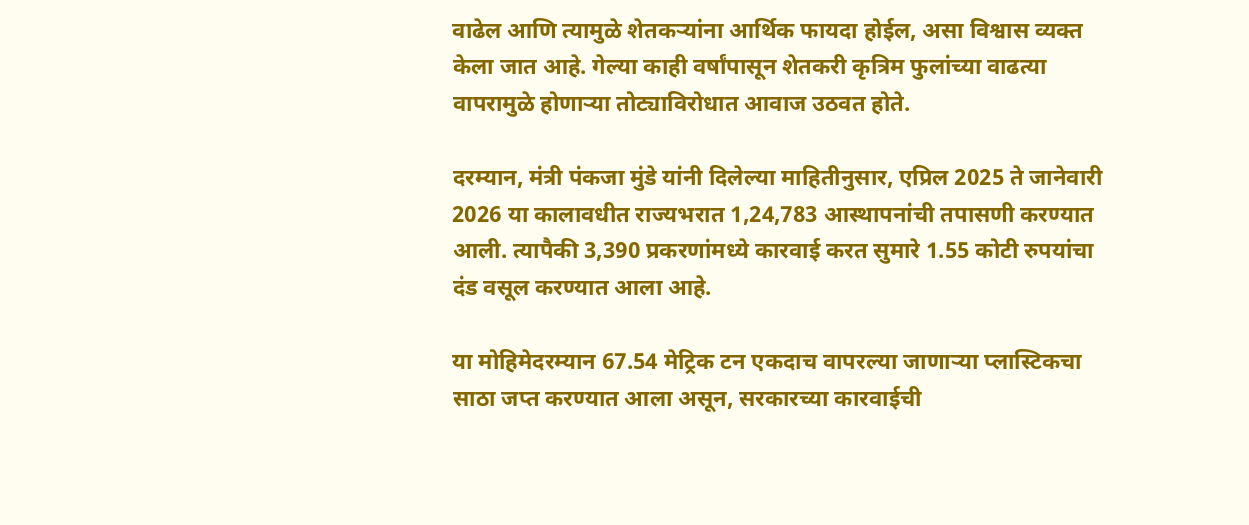वाढेल आणि त्यामुळे शेतकऱ्यांना आर्थिक फायदा होईल, असा विश्वास व्यक्त केला जात आहे. गेल्या काही वर्षांपासून शेतकरी कृत्रिम फुलांच्या वाढत्या वापरामुळे होणाऱ्या तोट्याविरोधात आवाज उठवत होते.

दरम्यान, मंत्री पंकजा मुंडे यांनी दिलेल्या माहितीनुसार, एप्रिल 2025 ते जानेवारी 2026 या कालावधीत राज्यभरात 1,24,783 आस्थापनांची तपासणी करण्यात आली. त्यापैकी 3,390 प्रकरणांमध्ये कारवाई करत सुमारे 1.55 कोटी रुपयांचा दंड वसूल करण्यात आला आहे.

या मोहिमेदरम्यान 67.54 मेट्रिक टन एकदाच वापरल्या जाणाऱ्या प्लास्टिकचा साठा जप्त करण्यात आला असून, सरकारच्या कारवाईची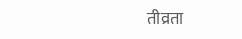तीव्रता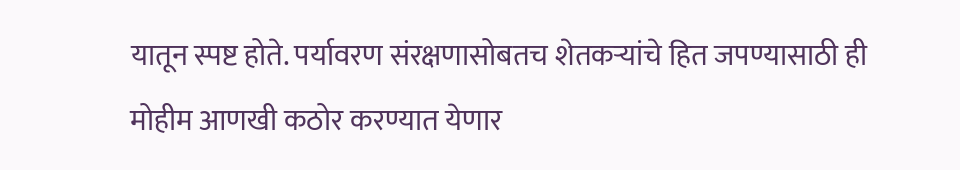यातून स्पष्ट होते. पर्यावरण संरक्षणासोबतच शेतकऱ्यांचे हित जपण्यासाठी ही मोहीम आणखी कठोर करण्यात येणार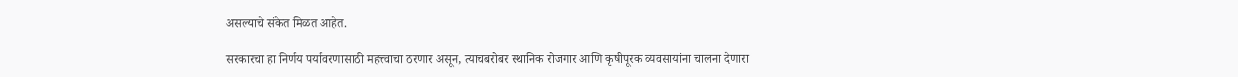असल्याचे संकेत मिळत आहेत.

सरकारचा हा निर्णय पर्यावरणासाठी महत्त्वाचा ठरणार असून, त्याचबरोबर स्थानिक रोजगार आणि कृषीपूरक व्यवसायांना चालना देणारा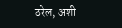ठरेल, अशी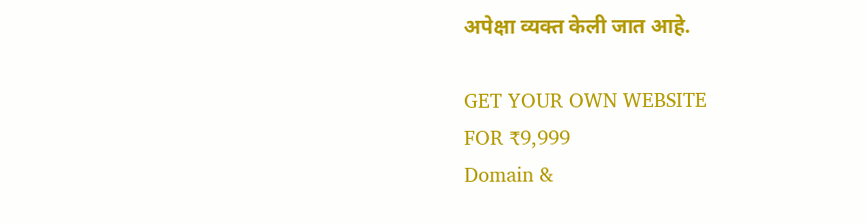अपेक्षा व्यक्त केली जात आहे.

GET YOUR OWN WEBSITE
FOR ₹9,999
Domain &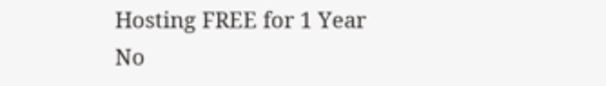Hosting FREE for 1 Year
No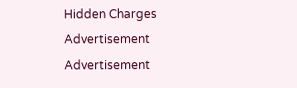Hidden Charges
Advertisement
Advertisement